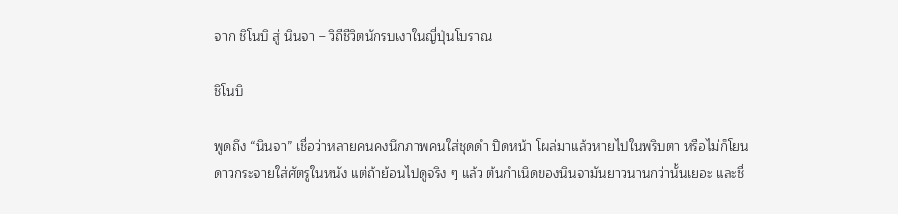จาก ชิโนบิ สู่ นินจา – วิถีชีวิตนักรบเงาในญี่ปุ่นโบราณ

ชิโนบิ

พูดถึง “นินจา” เชื่อว่าหลายคนคงนึกภาพคนใส่ชุดดำ ปิดหน้า โผล่มาแล้วหายไปในพริบตา หรือไม่ก็โยนดาวกระจายใส่ศัตรูในหนัง แต่ถ้าย้อนไปดูจริง ๆ แล้ว ต้นกำเนิดของนินจามันยาวนานกว่านั้นเยอะ และชื่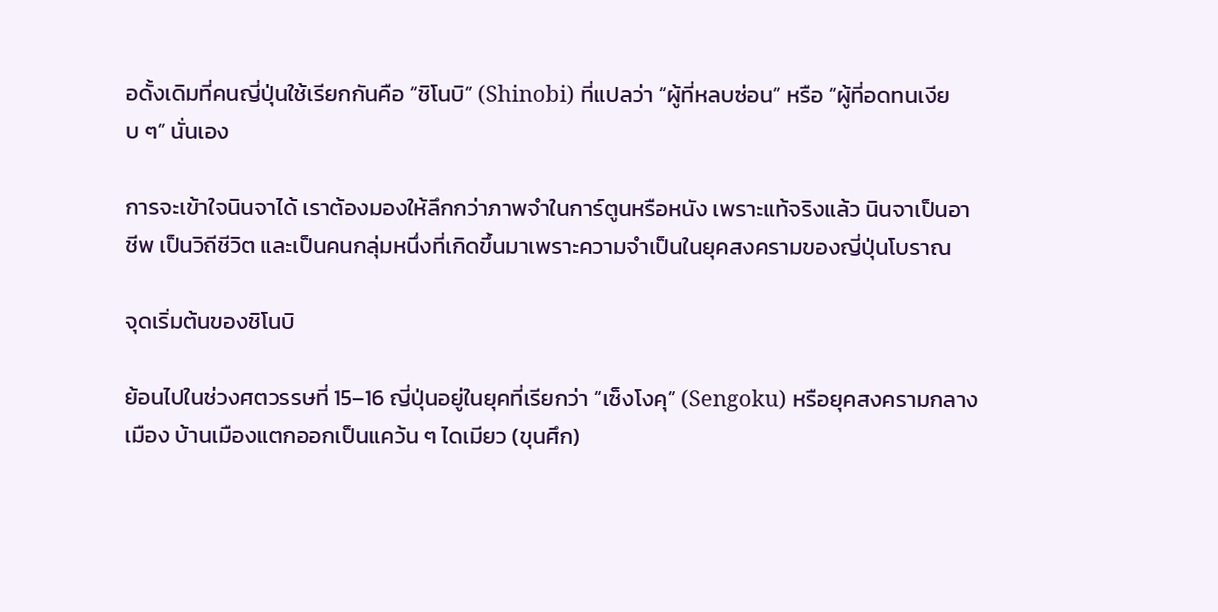อดั้งเดิมที่คนญี่ปุ่นใช้เรียกกันคือ “ชิโนบิ” (Shinobi) ที่แปลว่า “ผู้ที่หลบซ่อน” หรือ “ผู้ที่อดทนเงียบ ๆ” นั่นเอง

การจะเข้าใจนินจาได้ เราต้องมองให้ลึกกว่าภาพจำในการ์ตูนหรือหนัง เพราะแท้จริงแล้ว นินจาเป็นอาชีพ เป็นวิถีชีวิต และเป็นคนกลุ่มหนึ่งที่เกิดขึ้นมาเพราะความจำเป็นในยุคสงครามของญี่ปุ่นโบราณ

จุดเริ่มต้นของชิโนบิ

ย้อนไปในช่วงศตวรรษที่ 15–16 ญี่ปุ่นอยู่ในยุคที่เรียกว่า “เซ็งโงคุ” (Sengoku) หรือยุคสงครามกลางเมือง บ้านเมืองแตกออกเป็นแคว้น ๆ ไดเมียว (ขุนศึก)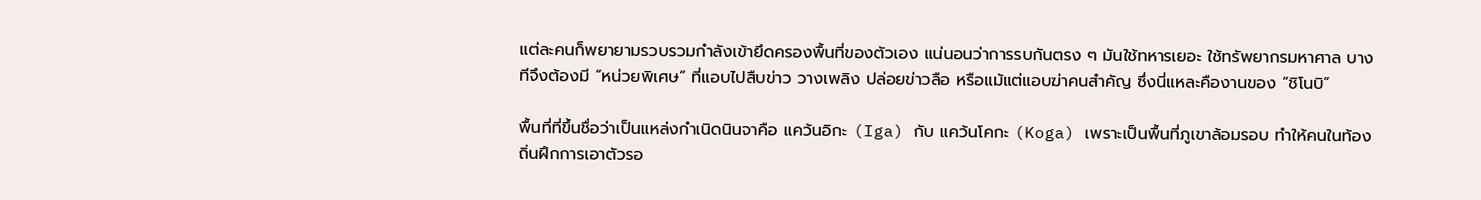แต่ละคนก็พยายามรวบรวมกำลังเข้ายึดครองพื้นที่ของตัวเอง แน่นอนว่าการรบกันตรง ๆ มันใช้ทหารเยอะ ใช้ทรัพยากรมหาศาล บางทีจึงต้องมี “หน่วยพิเศษ” ที่แอบไปสืบข่าว วางเพลิง ปล่อยข่าวลือ หรือแม้แต่แอบฆ่าคนสำคัญ ซึ่งนี่แหละคืองานของ “ชิโนบิ”

พื้นที่ที่ขึ้นชื่อว่าเป็นแหล่งกำเนิดนินจาคือ แคว้นอิกะ (Iga) กับ แคว้นโคกะ (Koga) เพราะเป็นพื้นที่ภูเขาล้อมรอบ ทำให้คนในท้องถิ่นฝึกการเอาตัวรอ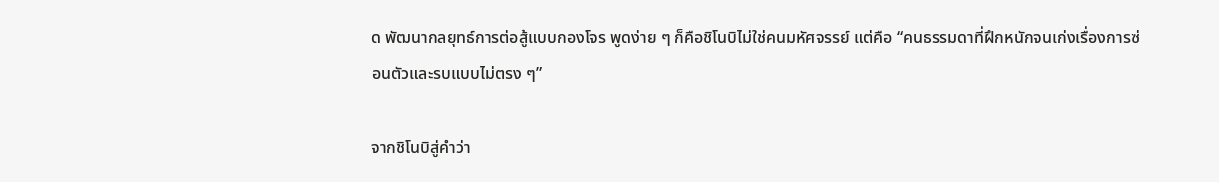ด พัฒนากลยุทธ์การต่อสู้แบบกองโจร พูดง่าย ๆ ก็คือชิโนบิไม่ใช่คนมหัศจรรย์ แต่คือ “คนธรรมดาที่ฝึกหนักจนเก่งเรื่องการซ่อนตัวและรบแบบไม่ตรง ๆ”

จากชิโนบิสู่คำว่า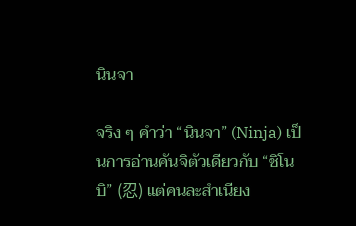นินจา

จริง ๆ คำว่า “นินจา” (Ninja) เป็นการอ่านคันจิตัวเดียวกับ “ชิโนบิ” (忍) แต่คนละสำเนียง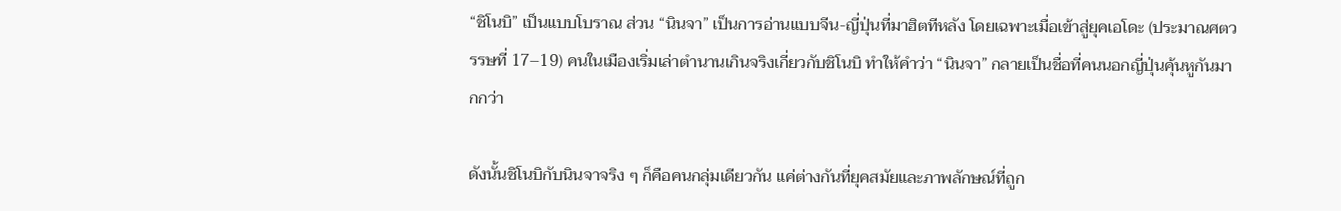“ชิโนบิ” เป็นแบบโบราณ ส่วน “นินจา” เป็นการอ่านแบบจีน-ญี่ปุ่นที่มาฮิตทีหลัง โดยเฉพาะเมื่อเข้าสู่ยุคเอโดะ (ประมาณศตวรรษที่ 17–19) คนในเมืองเริ่มเล่าตำนานเกินจริงเกี่ยวกับชิโนบิ ทำให้คำว่า “นินจา” กลายเป็นชื่อที่คนนอกญี่ปุ่นคุ้นหูกันมากกว่า

ดังนั้นชิโนบิกับนินจาจริง ๆ ก็คือคนกลุ่มเดียวกัน แค่ต่างกันที่ยุคสมัยและภาพลักษณ์ที่ถูก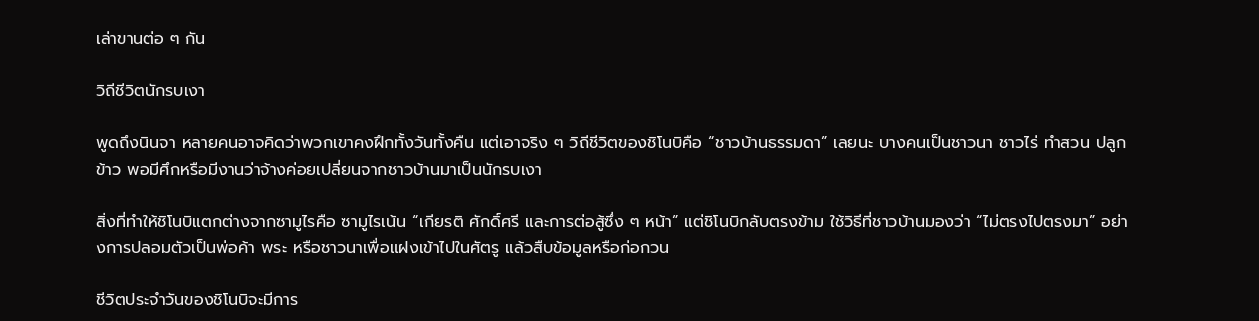เล่าขานต่อ ๆ กัน

วิถีชีวิตนักรบเงา

พูดถึงนินจา หลายคนอาจคิดว่าพวกเขาคงฝึกทั้งวันทั้งคืน แต่เอาจริง ๆ วิถีชีวิตของชิโนบิคือ “ชาวบ้านธรรมดา” เลยนะ บางคนเป็นชาวนา ชาวไร่ ทำสวน ปลูกข้าว พอมีศึกหรือมีงานว่าจ้างค่อยเปลี่ยนจากชาวบ้านมาเป็นนักรบเงา

สิ่งที่ทำให้ชิโนบิแตกต่างจากซามูไรคือ ซามูไรเน้น “เกียรติ ศักดิ์ศรี และการต่อสู้ซึ่ง ๆ หน้า” แต่ชิโนบิกลับตรงข้าม ใช้วิธีที่ชาวบ้านมองว่า “ไม่ตรงไปตรงมา” อย่างการปลอมตัวเป็นพ่อค้า พระ หรือชาวนาเพื่อแฝงเข้าไปในศัตรู แล้วสืบข้อมูลหรือก่อกวน

ชีวิตประจำวันของชิโนบิจะมีการ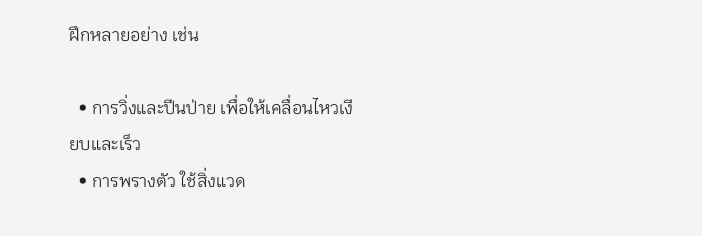ฝึกหลายอย่าง เช่น

  • การวิ่งและปีนป่าย เพื่อให้เคลื่อนไหวเงียบและเร็ว
  • การพรางตัว ใช้สิ่งแวด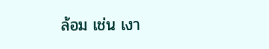ล้อม เช่น เงา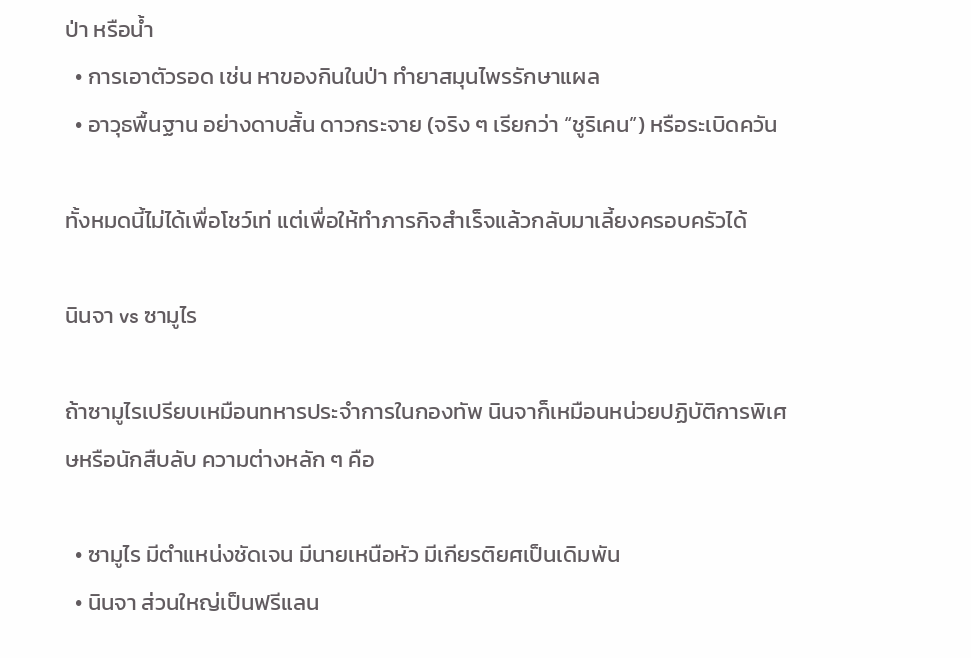ป่า หรือน้ำ
  • การเอาตัวรอด เช่น หาของกินในป่า ทำยาสมุนไพรรักษาแผล
  • อาวุธพื้นฐาน อย่างดาบสั้น ดาวกระจาย (จริง ๆ เรียกว่า “ชูริเคน”) หรือระเบิดควัน

ทั้งหมดนี้ไม่ได้เพื่อโชว์เท่ แต่เพื่อให้ทำภารกิจสำเร็จแล้วกลับมาเลี้ยงครอบครัวได้

นินจา vs ซามูไร

ถ้าซามูไรเปรียบเหมือนทหารประจำการในกองทัพ นินจาก็เหมือนหน่วยปฏิบัติการพิเศษหรือนักสืบลับ ความต่างหลัก ๆ คือ

  • ซามูไร มีตำแหน่งชัดเจน มีนายเหนือหัว มีเกียรติยศเป็นเดิมพัน
  • นินจา ส่วนใหญ่เป็นฟรีแลน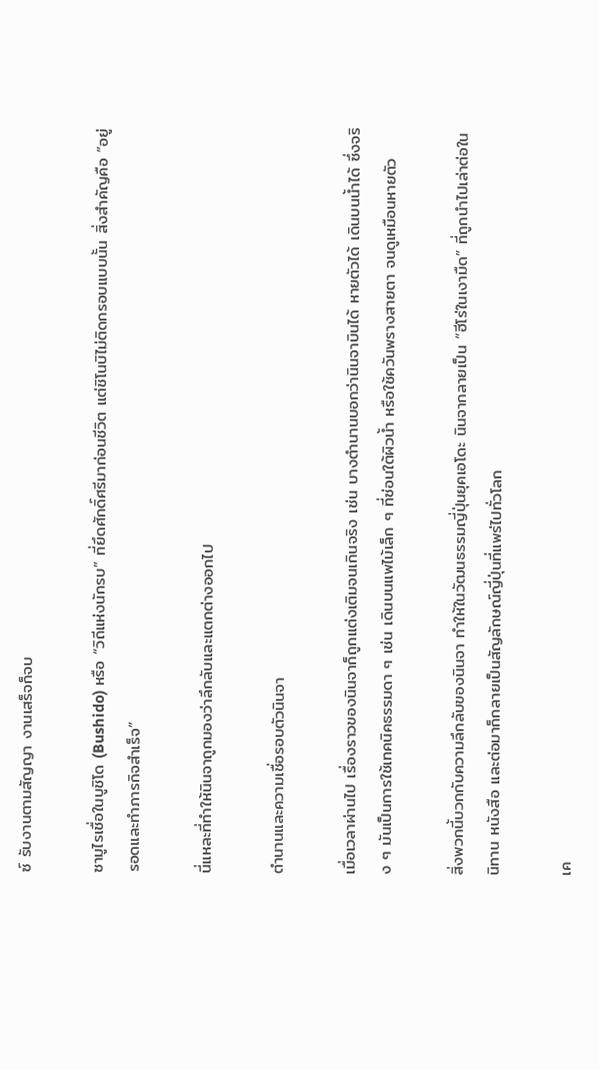ซ์ รับงานตามสัญญา งานเสร็จก็จบ

ซามูไรเชื่อในบูชิโด (Bushido) หรือ “วิถีแห่งนักรบ” ที่ยึดศักดิ์ศรีมาก่อนชีวิต แต่ชิโนบิไม่ติดกรอบแบบนั้น สิ่งสำคัญคือ “อยู่รอดและทำภารกิจสำเร็จ”

นี่แหละที่ทำให้นินจาถูกมองว่าลึกลับและแตกต่างออกไป

ตำนานและความเชื่อรอบตัวนินจา

เมื่อเวลาผ่านไป เรื่องราวของนินจาก็ถูกแต่งเติมจนเกินจริง เช่น บางตำนานบอกว่านินจาบินได้ หายตัวได้ เดินบนน้ำได้ ซึ่งจริง ๆ มันเป็นการใช้เทคนิคธรรมดา ๆ เช่น เดินบนแพไม้เล็ก ๆ ที่ซ่อนใต้ผิวน้ำ หรือใช้ควันพรางสายตา จนดูเหมือนหายตัว

สิ่งพวกนี้บวกกับความลึกลับของนินจา ทำให้ในวัฒนธรรมญี่ปุ่นยุคเอโดะ นินจากลายเป็น “ฮีโร่ในเงามืด” ที่ถูกนำไปเล่าต่อในนิทาน หนังสือ และต่อมาก็กลายเป็นสัญลักษณ์ญี่ปุ่นที่แพร่ไปทั่วโลก

เค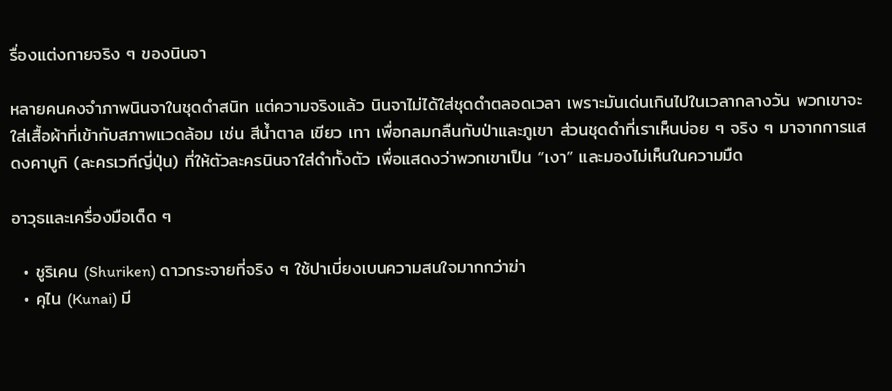รื่องแต่งกายจริง ๆ ของนินจา

หลายคนคงจำภาพนินจาในชุดดำสนิท แต่ความจริงแล้ว นินจาไม่ได้ใส่ชุดดำตลอดเวลา เพราะมันเด่นเกินไปในเวลากลางวัน พวกเขาจะใส่เสื้อผ้าที่เข้ากับสภาพแวดล้อม เช่น สีน้ำตาล เขียว เทา เพื่อกลมกลืนกับป่าและภูเขา ส่วนชุดดำที่เราเห็นบ่อย ๆ จริง ๆ มาจากการแสดงคาบูกิ (ละครเวทีญี่ปุ่น) ที่ให้ตัวละครนินจาใส่ดำทั้งตัว เพื่อแสดงว่าพวกเขาเป็น “เงา” และมองไม่เห็นในความมืด

อาวุธและเครื่องมือเด็ด ๆ

  • ชูริเคน (Shuriken) ดาวกระจายที่จริง ๆ ใช้ปาเบี่ยงเบนความสนใจมากกว่าฆ่า
  • คุไน (Kunai) มี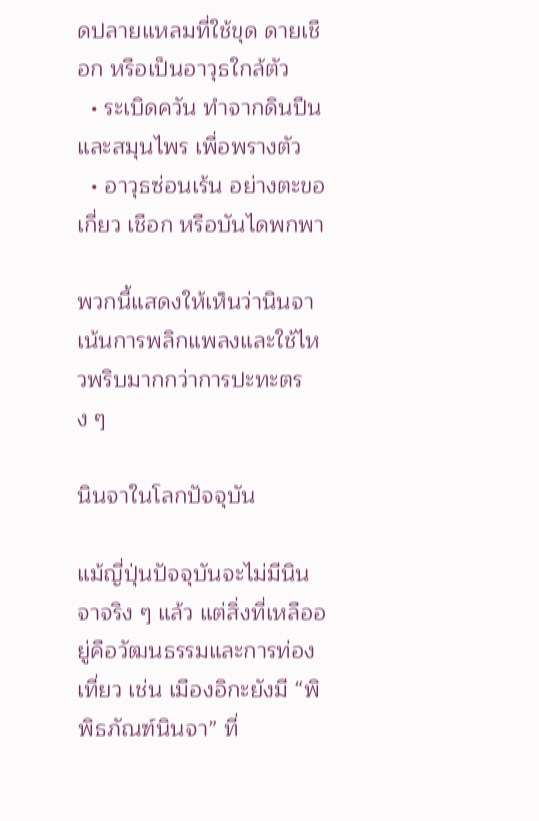ดปลายแหลมที่ใช้ขุด ดายเชือก หรือเป็นอาวุธใกล้ตัว
  • ระเบิดควัน ทำจากดินปืนและสมุนไพร เพื่อพรางตัว
  • อาวุธซ่อนเร้น อย่างตะขอเกี่ยว เชือก หรือบันไดพกพา

พวกนี้แสดงให้เห็นว่านินจาเน้นการพลิกแพลงและใช้ไหวพริบมากกว่าการปะทะตรง ๆ

นินจาในโลกปัจจุบัน

แม้ญี่ปุ่นปัจจุบันจะไม่มีนินจาจริง ๆ แล้ว แต่สิ่งที่เหลืออยู่คือวัฒนธรรมและการท่องเที่ยว เช่น เมืองอิกะยังมี “พิพิธภัณฑ์นินจา” ที่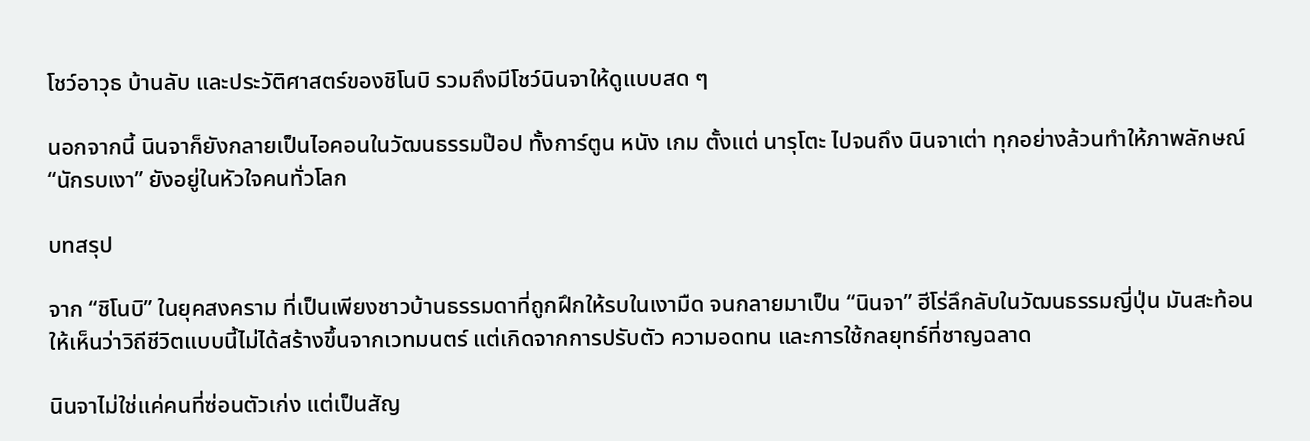โชว์อาวุธ บ้านลับ และประวัติศาสตร์ของชิโนบิ รวมถึงมีโชว์นินจาให้ดูแบบสด ๆ

นอกจากนี้ นินจาก็ยังกลายเป็นไอคอนในวัฒนธรรมป๊อป ทั้งการ์ตูน หนัง เกม ตั้งแต่ นารุโตะ ไปจนถึง นินจาเต่า ทุกอย่างล้วนทำให้ภาพลักษณ์ “นักรบเงา” ยังอยู่ในหัวใจคนทั่วโลก

บทสรุป

จาก “ชิโนบิ” ในยุคสงคราม ที่เป็นเพียงชาวบ้านธรรมดาที่ถูกฝึกให้รบในเงามืด จนกลายมาเป็น “นินจา” ฮีโร่ลึกลับในวัฒนธรรมญี่ปุ่น มันสะท้อนให้เห็นว่าวิถีชีวิตแบบนี้ไม่ได้สร้างขึ้นจากเวทมนตร์ แต่เกิดจากการปรับตัว ความอดทน และการใช้กลยุทธ์ที่ชาญฉลาด

นินจาไม่ใช่แค่คนที่ซ่อนตัวเก่ง แต่เป็นสัญ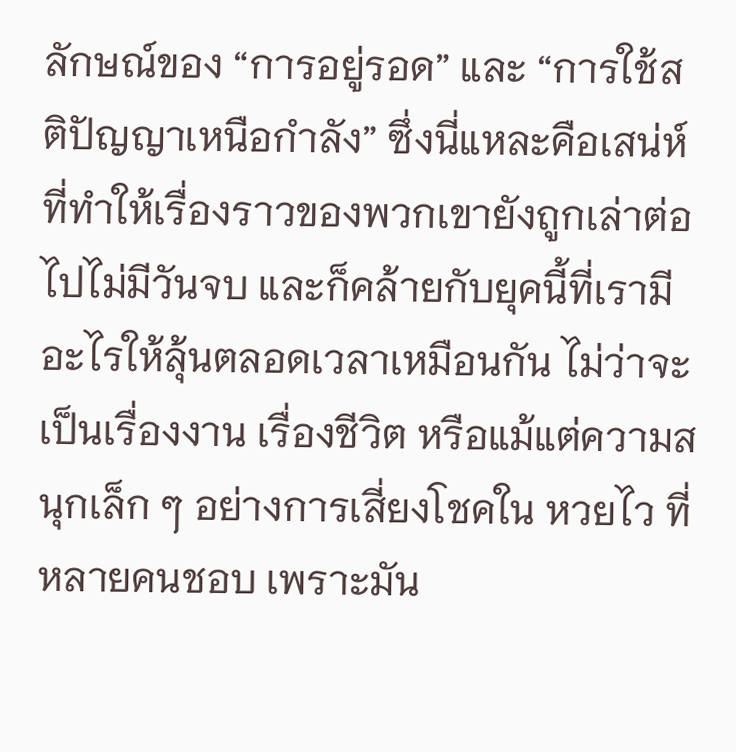ลักษณ์ของ “การอยู่รอด” และ “การใช้สติปัญญาเหนือกำลัง” ซึ่งนี่แหละคือเสน่ห์ที่ทำให้เรื่องราวของพวกเขายังถูกเล่าต่อไปไม่มีวันจบ และก็คล้ายกับยุคนี้ที่เรามีอะไรให้ลุ้นตลอดเวลาเหมือนกัน ไม่ว่าจะเป็นเรื่องงาน เรื่องชีวิต หรือแม้แต่ความสนุกเล็ก ๆ อย่างการเสี่ยงโชคใน หวยไว ที่หลายคนชอบ เพราะมัน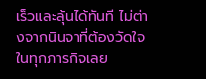เร็วและลุ้นได้ทันที ไม่ต่างจากนินจาที่ต้องวัดใจในทุกภารกิจเลย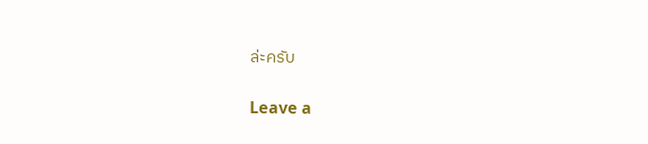ล่ะครับ

Leave a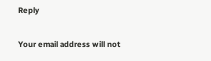Reply

Your email address will not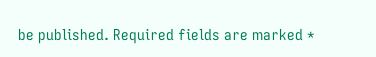be published. Required fields are marked *